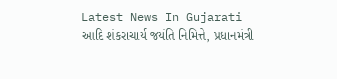Latest News In Gujarati
આદિ શંકરાચાર્ય જયંતિ નિમિત્તે, પ્રધાનમંત્રી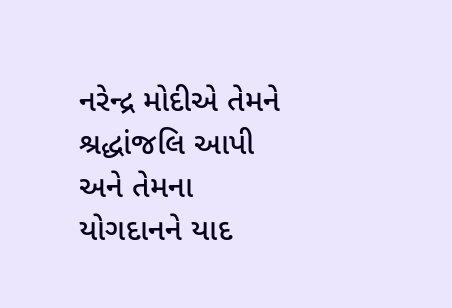નરેન્દ્ર મોદીએ તેમને શ્રદ્ધાંજલિ આપી અને તેમના યોગદાનને યાદ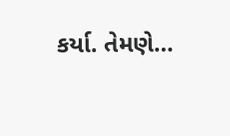કર્યા. તેમણે…